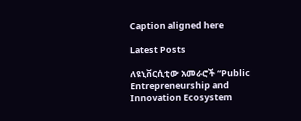Caption aligned here

Latest Posts

ለዩኒቨርሲቲው አመራሮች “Public Entrepreneurship and Innovation Ecosystem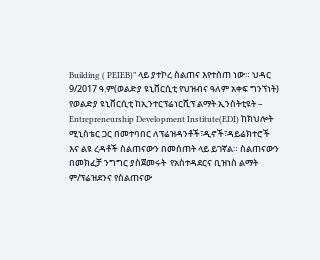Building ( PEIEB)” ላይ ያተኮረ ስልጠና እየተሰጠ ነው። ህዳር 9/2017 ዓ.ም(ወልድያ ዩኒቨርሲቲ የህዝብና ዓለም አቀፍ ግንኘነት) የወልድያ ዩኒቨርሲቲ ከኢንተርፕሬነርሺፕ ልማት ኢንስትቲዩት – Entrepreneurship Development Institute(EDI) ከክህሎት ሚኒስቴር ጋር በመተባበር ለፕሬዝዳንቶች፣ዲኖች፣ዳይሬክተሮች እና ልዩ ረዳቶች ስልጠናውን በመሰጠት ላይ ይገኛል። ስልጠናውን በመክፈቻ ንግግር ያስጀመሩት  የአስተዳደርና ቢዝነስ ልማት  ም/ፕሬዝደንና የስልጠናው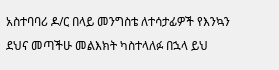አስተባባሪ ዶ/ር በላይ መንግስቴ ለተሳታፊዎች የእንኳን ደህና መጣችሁ መልእክት ካስተላለፉ በኋላ ይህ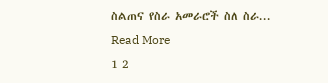ስልጠና የስራ አመራሮች ስለ ስራ...
Read More
1 2